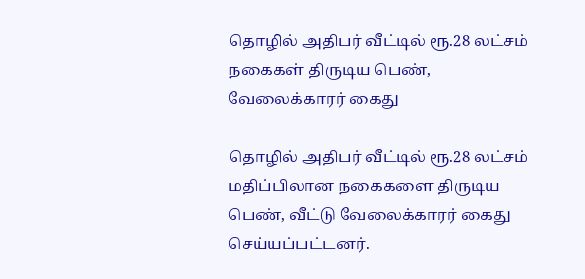தொழில் அதிபர் வீட்டில் ரூ.28 லட்சம் நகைகள் திருடிய பெண், வேலைக்காரர் கைது

தொழில் அதிபர் வீட்டில் ரூ.28 லட்சம் மதிப்பிலான நகைகளை திருடிய பெண், வீட்டு வேலைக்காரர் கைது செய்யப்பட்டனர்.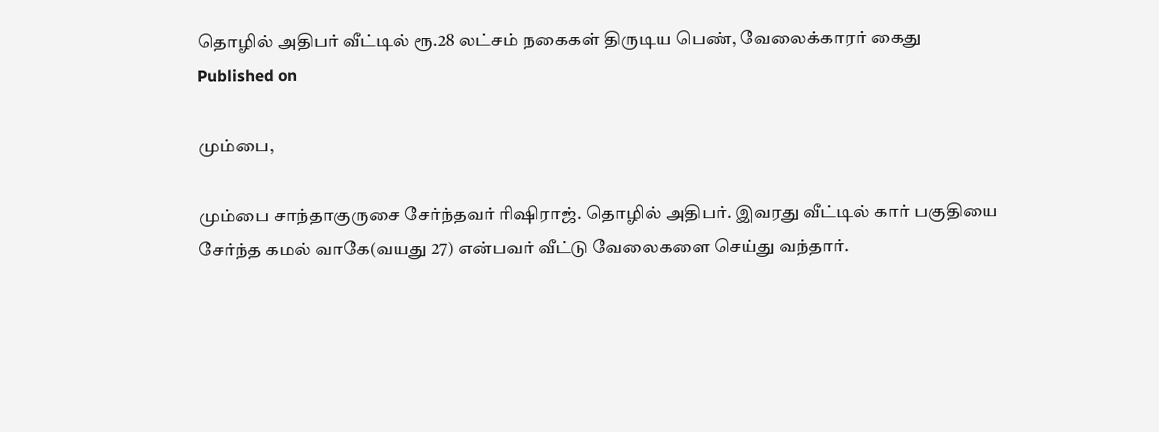தொழில் அதிபர் வீட்டில் ரூ.28 லட்சம் நகைகள் திருடிய பெண், வேலைக்காரர் கைது
Published on

மும்பை,

மும்பை சாந்தாகுருசை சேர்ந்தவர் ரிஷிராஜ். தொழில் அதிபர். இவரது வீட்டில் கார் பகுதியை சேர்ந்த கமல் வாகே(வயது 27) என்பவர் வீட்டு வேலைகளை செய்து வந்தார்.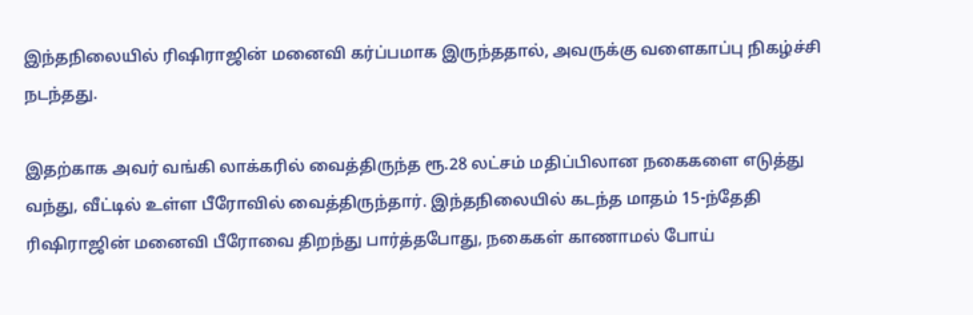இந்தநிலையில் ரிஷிராஜின் மனைவி கர்ப்பமாக இருந்ததால், அவருக்கு வளைகாப்பு நிகழ்ச்சி நடந்தது.

இதற்காக அவர் வங்கி லாக்கரில் வைத்திருந்த ரூ.28 லட்சம் மதிப்பிலான நகைகளை எடுத்து வந்து, வீட்டில் உள்ள பீரோவில் வைத்திருந்தார். இந்தநிலையில் கடந்த மாதம் 15-ந்தேதி ரிஷிராஜின் மனைவி பீரோவை திறந்து பார்த்தபோது, நகைகள் காணாமல் போய்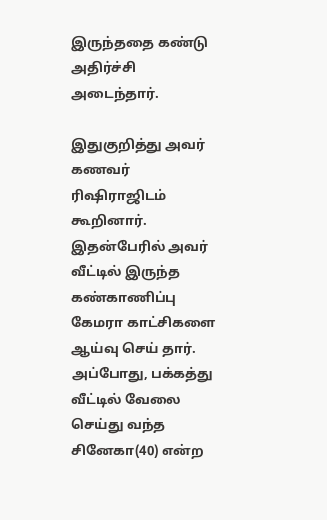இருந்ததை கண்டு அதிர்ச்சி அடைந்தார்.

இதுகுறித்து அவர் கணவர் ரிஷிராஜிடம் கூறினார். இதன்பேரில் அவர் வீட்டில் இருந்த கண்காணிப்பு கேமரா காட்சிகளை ஆய்வு செய் தார். அப்போது, பக்கத்து வீட்டில் வேலை செய்து வந்த சினேகா(40) என்ற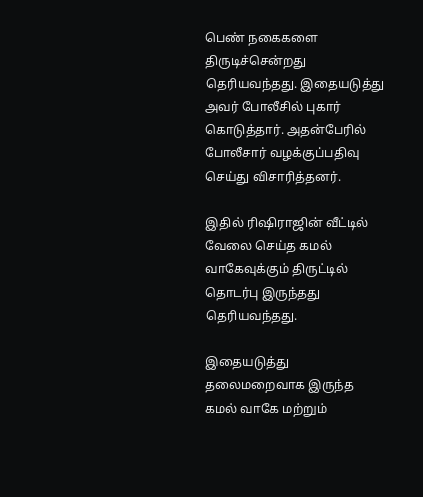பெண் நகைகளை திருடிச்சென்றது தெரியவந்தது. இதையடுத்து அவர் போலீசில் புகார் கொடுத்தார். அதன்பேரில் போலீசார் வழக்குப்பதிவு செய்து விசாரித்தனர்.

இதில் ரிஷிராஜின் வீட்டில் வேலை செய்த கமல் வாகேவுக்கும் திருட்டில் தொடர்பு இருந்தது தெரியவந்தது.

இதையடுத்து தலைமறைவாக இருந்த கமல் வாகே மற்றும்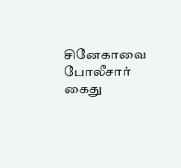சினேகாவை போலீசார் கைது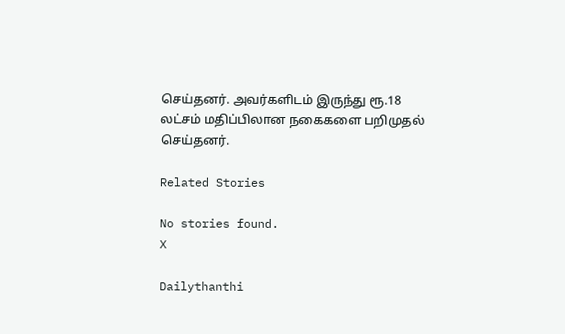செய்தனர். அவர்களிடம் இருந்து ரூ.18 லட்சம் மதிப்பிலான நகைகளை பறிமுதல் செய்தனர்.

Related Stories

No stories found.
X

Dailythanthi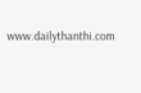www.dailythanthi.com